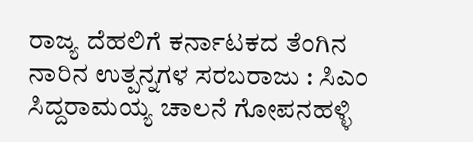ರಾಜ್ಯ ದೆಹಲಿಗೆ ಕರ್ನಾಟಕದ ತೆಂಗಿನ ನಾರಿನ ಉತ್ಪನ್ನಗಳ ಸರಬರಾಜು : ಸಿಎಂ ಸಿದ್ದರಾಮಯ್ಯ ಚಾಲನೆ ಗೋಪನಹಳ್ಳಿ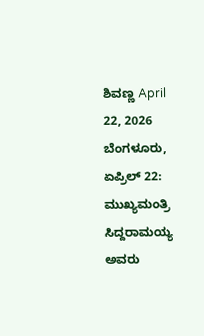ಶಿವಣ್ಣ April 22, 2026 ಬೆಂಗಳೂರು, ಏಪ್ರಿಲ್ 22: ಮುಖ್ಯಮಂತ್ರಿ ಸಿದ್ದರಾಮಯ್ಯ ಅವರು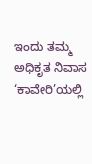ಇಂದು ತಮ್ಮ ಅಧಿಕೃತ ನಿವಾಸ ‘ಕಾವೇರಿ’ಯಲ್ಲಿ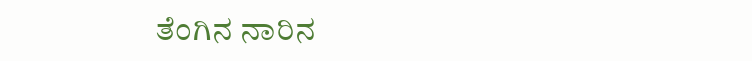ತೆಂಗಿನ ನಾರಿನ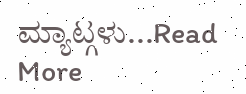ಮ್ಯಾಟ್ಗಳು...Read More